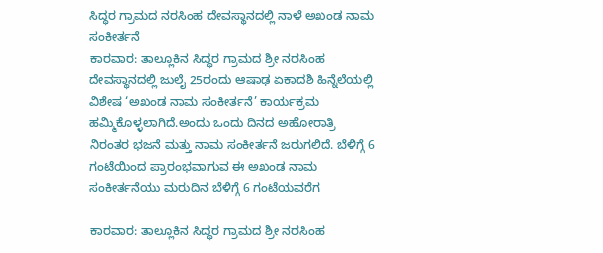ಸಿದ್ಧರ ಗ್ರಾಮದ ನರಸಿಂಹ ದೇವಸ್ಥಾನದಲ್ಲಿ ನಾಳೆ ಅಖಂಡ ನಾಮ ಸಂಕೀರ್ತನೆ
ಕಾರವಾರ: ತಾಲ್ಲೂಕಿನ ಸಿದ್ಧರ ಗ್ರಾಮದ ಶ್ರೀ ನರಸಿಂಹ ದೇವಸ್ಥಾನದಲ್ಲಿ ಜುಲೈ 25ರಂದು ಆಷಾಢ ಏಕಾದಶಿ ಹಿನ್ನೆಲೆಯಲ್ಲಿ ವಿಶೇಷ ‘ಅಖಂಡ ನಾಮ ಸಂಕೀರ್ತನೆ’ ಕಾರ್ಯಕ್ರಮ ಹಮ್ಮಿಕೊಳ್ಳಲಾಗಿದೆ.ಅಂದು ಒಂದು ದಿನದ ಅಹೋರಾತ್ರಿ ನಿರಂತರ ಭಜನೆ ಮತ್ತು ನಾಮ ಸಂಕೀರ್ತನೆ ಜರುಗಲಿದೆ. ಬೆಳಿಗ್ಗೆ 6 ಗಂಟೆಯಿಂದ ಪ್ರಾರಂಭವಾಗುವ ಈ ಅಖಂಡ ನಾಮ ಸಂಕೀರ್ತನೆಯು ಮರುದಿನ ಬೆಳಿಗ್ಗೆ 6 ಗಂಟೆಯವರೆಗ

ಕಾರವಾರ: ತಾಲ್ಲೂಕಿನ ಸಿದ್ಧರ ಗ್ರಾಮದ ಶ್ರೀ ನರಸಿಂಹ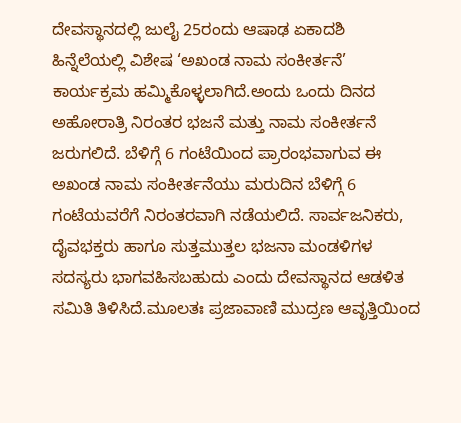ದೇವಸ್ಥಾನದಲ್ಲಿ ಜುಲೈ 25ರಂದು ಆಷಾಢ ಏಕಾದಶಿ ಹಿನ್ನೆಲೆಯಲ್ಲಿ ವಿಶೇಷ ‘ಅಖಂಡ ನಾಮ ಸಂಕೀರ್ತನೆ’ ಕಾರ್ಯಕ್ರಮ ಹಮ್ಮಿಕೊಳ್ಳಲಾಗಿದೆ.ಅಂದು ಒಂದು ದಿನದ ಅಹೋರಾತ್ರಿ ನಿರಂತರ ಭಜನೆ ಮತ್ತು ನಾಮ ಸಂಕೀರ್ತನೆ ಜರುಗಲಿದೆ. ಬೆಳಿಗ್ಗೆ 6 ಗಂಟೆಯಿಂದ ಪ್ರಾರಂಭವಾಗುವ ಈ ಅಖಂಡ ನಾಮ ಸಂಕೀರ್ತನೆಯು ಮರುದಿನ ಬೆಳಿಗ್ಗೆ 6 ಗಂಟೆಯವರೆಗೆ ನಿರಂತರವಾಗಿ ನಡೆಯಲಿದೆ. ಸಾರ್ವಜನಿಕರು, ದೈವಭಕ್ತರು ಹಾಗೂ ಸುತ್ತಮುತ್ತಲ ಭಜನಾ ಮಂಡಳಿಗಳ ಸದಸ್ಯರು ಭಾಗವಹಿಸಬಹುದು ಎಂದು ದೇವಸ್ಥಾನದ ಆಡಳಿತ ಸಮಿತಿ ತಿಳಿಸಿದೆ.ಮೂಲತಃ ಪ್ರಜಾವಾಣಿ ಮುದ್ರಣ ಆವೃತ್ತಿಯಿಂದ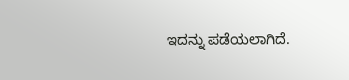ಇದನ್ನು ಪಡೆಯಲಾಗಿದೆ.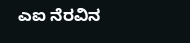ಎಐ ನೆರವಿನ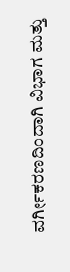ವರ್ಗೀಕರಣದಿಂದಾಗಿ ವಿಭಾಗ ಮತ್ತು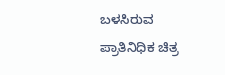ಬಳಸಿರುವ ಪ್ರಾತಿನಿಧಿಕ ಚಿತ್ರ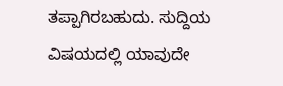ತಪ್ಪಾಗಿರಬಹುದು. ಸುದ್ದಿಯ ವಿಷಯದಲ್ಲಿ ಯಾವುದೇ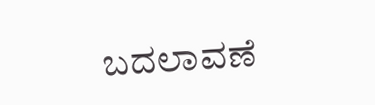ಬದಲಾವಣೆ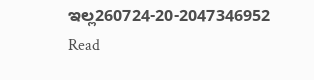ಇಲ್ಲ260724-20-2047346952
Read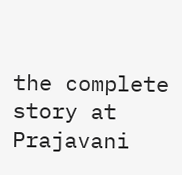the complete story at Prajavani